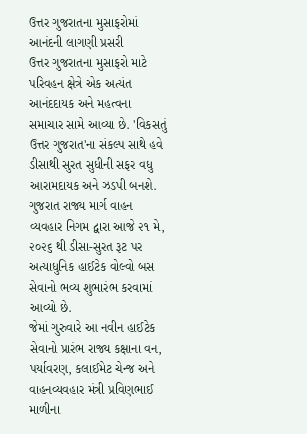ઉત્તર ગુજરાતના મુસાફરોમાં આનંદની લાગણી પ્રસરી
ઉત્તર ગુજરાતના મુસાફરો માટે પરિવહન ક્ષેત્રે એક અત્યંત આનંદદાયક અને મહત્વના સમાચાર સામે આવ્યા છે. 'વિકસતું ઉત્તર ગુજરાત'ના સંકલ્પ સાથે હવે ડીસાથી સુરત સુધીની સફર વધુ આરામદાયક અને ઝડપી બનશે. ગુજરાત રાજ્ય માર્ગ વાહન વ્યવહાર નિગમ દ્વારા આજે ૨૧ મે, ૨૦૨૬ થી ડીસા-સુરત રૂટ પર અત્યાધુનિક હાઈટેક વોલ્વો બસ સેવાનો ભવ્ય શુભારંભ કરવામાં આવ્યો છે.
જેમાં ગુરુવારે આ નવીન હાઈટેક સેવાનો પ્રારંભ રાજ્ય કક્ષાના વન, પર્યાવરણ, કલાઈમેટ ચેન્જ અને વાહનવ્યવહાર મંત્રી પ્રવિણભાઈ માળીના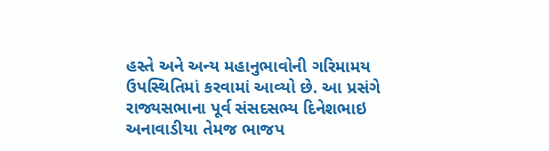હસ્તે અને અન્ય મહાનુભાવોની ગરિમામય ઉપસ્થિતિમાં કરવામાં આવ્યો છે. આ પ્રસંગે રાજ્યસભાના પૂર્વ સંસદસભ્ય દિનેશભાઇ અનાવાડીયા તેમજ ભાજપ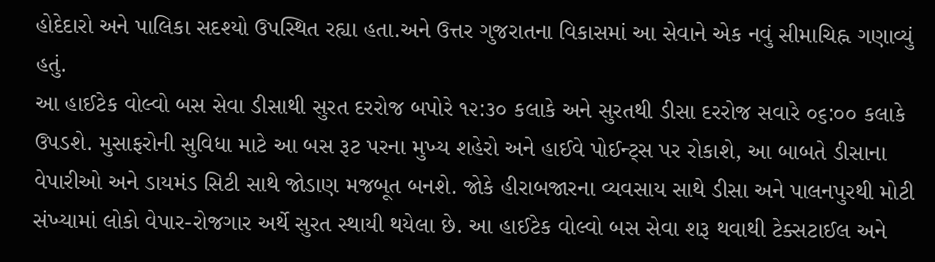હોદેદારો અને પાલિકા સદશ્યો ઉપસ્થિત રહ્યા હતા.અને ઉત્તર ગુજરાતના વિકાસમાં આ સેવાને એક નવું સીમાચિહ્ન ગણાવ્યું હતું.
આ હાઈટેક વોલ્વો બસ સેવા ડીસાથી સુરત દરરોજ બપોરે ૧૨:૩૦ કલાકે અને સુરતથી ડીસા દરરોજ સવારે ૦૬:૦૦ કલાકે ઉપડશે. મુસાફરોની સુવિધા માટે આ બસ રૂટ પરના મુખ્ય શહેરો અને હાઈવે પોઈન્ટ્સ પર રોકાશે, આ બાબતે ડીસાના વેપારીઓ અને ડાયમંડ સિટી સાથે જોડાણ મજબૂત બનશે. જોકે હીરાબજારના વ્યવસાય સાથે ડીસા અને પાલનપુરથી મોટી સંખ્યામાં લોકો વેપાર-રોજગાર અર્થે સુરત સ્થાયી થયેલા છે. આ હાઈટેક વોલ્વો બસ સેવા શરૂ થવાથી ટેક્સટાઈલ અને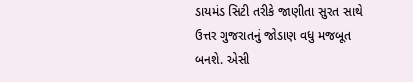ડાયમંડ સિટી તરીકે જાણીતા સુરત સાથે ઉત્તર ગુજરાતનું જોડાણ વધુ મજબૂત બનશે. એસી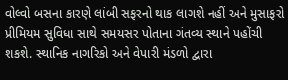વોલ્વો બસના કારણે લાંબી સફરનો થાક લાગશે નહીં અને મુસાફરો પ્રીમિયમ સુવિધા સાથે સમયસર પોતાના ગંતવ્ય સ્થાને પહોંચી શકશે. સ્થાનિક નાગરિકો અને વેપારી મંડળો દ્વારા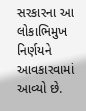સરકારના આ લોકાભિમુખ નિર્ણયને આવકારવામાં આવ્યો છે.